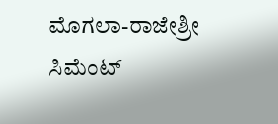ಮೊಗಲಾ-ರಾಜೇಶ್ರೀ ಸಿಮೆಂಟ್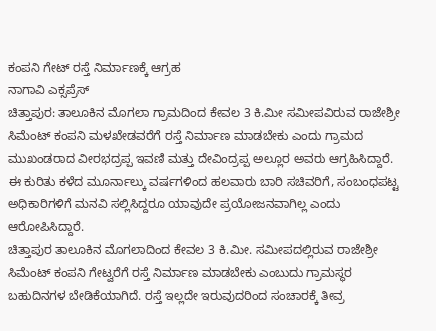ಕಂಪನಿ ಗೇಟ್ ರಸ್ತೆ ನಿರ್ಮಾಣಕ್ಕೆ ಆಗ್ರಹ
ನಾಗಾವಿ ಎಕ್ಸಪ್ರೆಸ್
ಚಿತ್ತಾಪುರ: ತಾಲೂಕಿನ ಮೊಗಲಾ ಗ್ರಾಮದಿಂದ ಕೇವಲ 3 ಕಿ.ಮೀ ಸಮೀಪವಿರುವ ರಾಜೇಶ್ರೀ ಸಿಮೆಂಟ್ ಕಂಪನಿ ಮಳಖೇಡವರೆಗೆ ರಸ್ತೆ ನಿರ್ಮಾಣ ಮಾಡಬೇಕು ಎಂದು ಗ್ರಾಮದ ಮುಖಂಡರಾದ ವೀರಭದ್ರಪ್ಪ ಇವಣಿ ಮತ್ತು ದೇವಿಂದ್ರಪ್ಪ ಅಲ್ಲೂರ ಅವರು ಆಗ್ರಹಿಸಿದ್ದಾರೆ.
ಈ ಕುರಿತು ಕಳೆದ ಮೂರ್ನಾಲ್ಕು ವರ್ಷಗಳಿಂದ ಹಲವಾರು ಬಾರಿ ಸಚಿವರಿಗೆ, ಸಂಬಂಧಪಟ್ಟ ಅಧಿಕಾರಿಗಳಿಗೆ ಮನವಿ ಸಲ್ಲಿಸಿದ್ದರೂ ಯಾವುದೇ ಪ್ರಯೋಜನವಾಗಿಲ್ಲ ಎಂದು ಆರೋಪಿಸಿದ್ದಾರೆ.
ಚಿತ್ತಾಪುರ ತಾಲೂಕಿನ ಮೊಗಲಾದಿಂದ ಕೇವಲ 3 ಕಿ.ಮೀ. ಸಮೀಪದಲ್ಲಿರುವ ರಾಜೇಶ್ರೀ ಸಿಮೆಂಟ್ ಕಂಪನಿ ಗೇಟ್ವರೆಗೆ ರಸ್ತೆ ನಿರ್ಮಾಣ ಮಾಡಬೇಕು ಎಂಬುದು ಗ್ರಾಮಸ್ಥರ ಬಹುದಿನಗಳ ಬೇಡಿಕೆಯಾಗಿದೆ. ರಸ್ತೆ ಇಲ್ಲದೇ ಇರುವುದರಿಂದ ಸಂಚಾರಕ್ಕೆ ತೀವ್ರ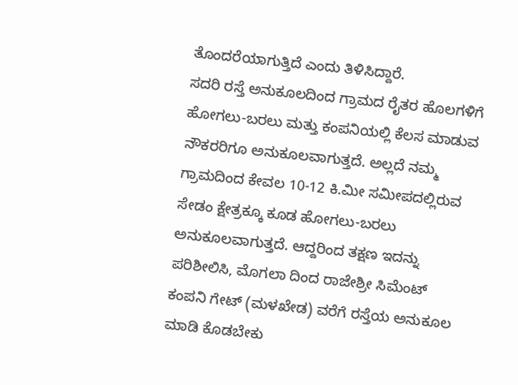ತೊಂದರೆಯಾಗುತ್ತಿದೆ ಎಂದು ತಿಳಿಸಿದ್ದಾರೆ.
ಸದರಿ ರಸ್ತೆ ಅನುಕೂಲದಿಂದ ಗ್ರಾಮದ ರೈತರ ಹೊಲಗಳಿಗೆ ಹೋಗಲು-ಬರಲು ಮತ್ತು ಕಂಪನಿಯಲ್ಲಿ ಕೆಲಸ ಮಾಡುವ ನೌಕರರಿಗೂ ಅನುಕೂಲವಾಗುತ್ತದೆ. ಅಲ್ಲದೆ ನಮ್ಮ ಗ್ರಾಮದಿಂದ ಕೇವಲ 10-12 ಕಿ.ಮೀ ಸಮೀಪದಲ್ಲಿರುವ ಸೇಡಂ ಕ್ಷೇತ್ರಕ್ಕೂ ಕೂಡ ಹೋಗಲು-ಬರಲು ಅನುಕೂಲವಾಗುತ್ತದೆ. ಆದ್ದರಿಂದ ತಕ್ಷಣ ಇದನ್ನು ಪರಿಶೀಲಿಸಿ, ಮೊಗಲಾ ದಿಂದ ರಾಜೇಶ್ರೀ ಸಿಮೆಂಟ್ ಕಂಪನಿ ಗೇಟ್ (ಮಳಖೇಡ) ವರೆಗೆ ರಸ್ತೆಯ ಅನುಕೂಲ ಮಾಡಿ ಕೊಡಬೇಕು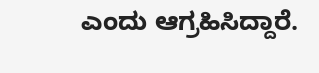ಎಂದು ಆಗ್ರಹಿಸಿದ್ದಾರೆ.